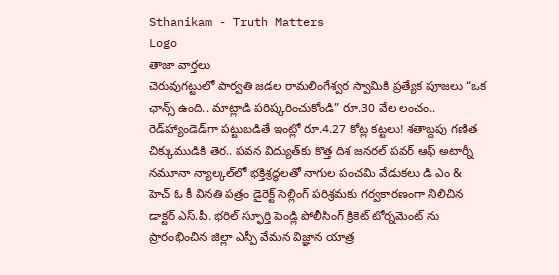Sthanikam - Truth Matters
Logo
తాజా వార్తలు
చెరువుగట్టులో పార్వతి జడల రామలింగేశ్వర స్వామికి ప్రత్యేక పూజలు “ఒక ఛాన్స్‌ ఉంది.. మాట్లాడి పరిష్కరించుకోండి” రూ.30 వేల లంచం.. రెడ్‌హ్యాండెడ్‌గా పట్టుబడితే ఇంట్లో రూ.4.27 కోట్ల కట్టలు! శతాబ్దపు గణిత చిక్కుముడికి తెర.. పవన విద్యుత్‌కు కొత్త దిశ జనరల్ పవర్ ఆఫ్ అటార్నీ నమూనా న్యాల్కల్‌లో భక్తిశ్రద్ధలతో నాగుల పంచమి వేడుకలు డి ఎం & హెచ్ ఓ కీ వినతి పత్రం డైరెక్ట్ సెల్లింగ్ పరిశ్రమకు గర్వకారణంగా నిలిచిన డాక్టర్ ఎస్.పీ. భరిల్ స్ఫూర్తి పెండ్లి పోలీసింగ్ క్రికెట్ టోర్నమెంట్ ను ప్రారంభించిన జిల్లా ఎస్పీ వేమన విజ్ఞాన యాత్ర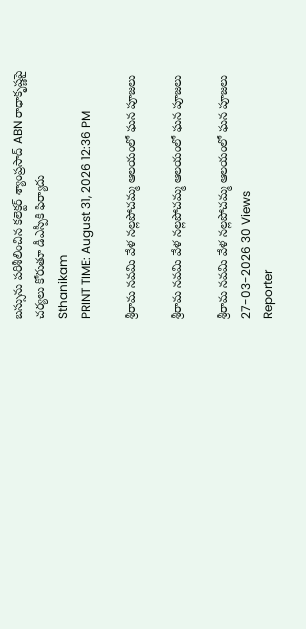బస్సును పరిశీలించిన కలెక్టర్ శ్యాంప్రసాద్ ABN రాధాకృష్ణపై చర్యలు కోరుతూ డీఎస్పీకి ఫిర్యాదు
Sthanikam
PRINT TIME: August 31, 2026 12:36 PM

శ్రీరామ నవమి వేళ నల్లపోచమ్మ ఆలయంలో ఘన పూజలు

శ్రీరామ నవమి వేళ నల్లపోచమ్మ ఆలయంలో ఘన పూజలు

శ్రీరామ నవమి వేళ నల్లపోచమ్మ ఆలయంలో ఘన పూజలు
27-03-2026 30 Views
Reporter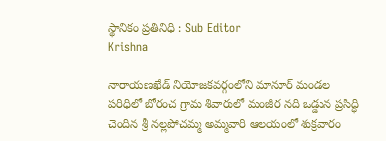స్థానికం ప్రతినిధి : Sub Editor
Krishna

నారాయణఖేడ్ నియోజకవర్గంలోని మానూర్ మండల పరిధిలో బోరంచ గ్రామ శివారులో మంజీర నది ఒడ్డున ప్రసిద్ధి చెందిన శ్రీ నల్లపోచమ్మ అమ్మవారి ఆలయంలో శుక్రవారం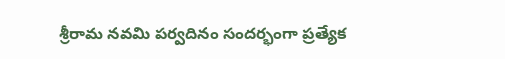శ్రీరామ నవమి పర్వదినం సందర్భంగా ప్రత్యేక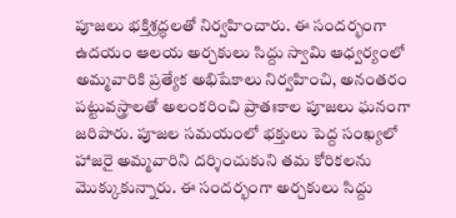పూజలు భక్తిశ్రద్ధలతో నిర్వహించారు. ఈ సందర్భంగా ఉదయం ఆలయ అర్చకులు సిద్దు స్వామి ఆధ్వర్యంలో అమ్మవారికి ప్రత్యేక అభిషేకాలు నిర్వహించి, అనంతరం పట్టువస్త్రాలతో అలంకరించి ప్రాతఃకాల పూజలు ఘనంగా జరిపారు. పూజల సమయంలో భక్తులు పెద్ద సంఖ్యలో హాజరై అమ్మవారిని దర్శించుకుని తమ కోరికలను మొక్కుకున్నారు. ఈ సందర్భంగా అర్చకులు సిద్దు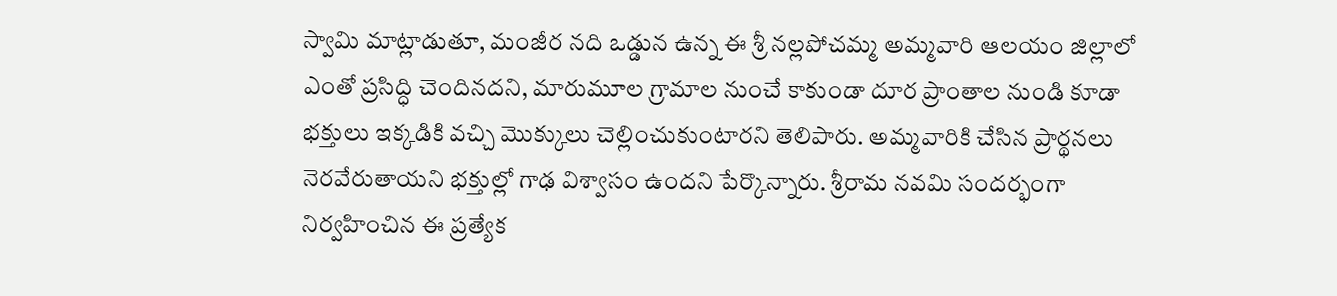స్వామి మాట్లాడుతూ, మంజీర నది ఒడ్డున ఉన్న ఈ శ్రీ నల్లపోచమ్మ అమ్మవారి ఆలయం జిల్లాలో ఎంతో ప్రసిద్ధి చెందినదని, మారుమూల గ్రామాల నుంచే కాకుండా దూర ప్రాంతాల నుండి కూడా భక్తులు ఇక్కడికి వచ్చి మొక్కులు చెల్లించుకుంటారని తెలిపారు. అమ్మవారికి చేసిన ప్రార్థనలు నెరవేరుతాయని భక్తుల్లో గాఢ విశ్వాసం ఉందని పేర్కొన్నారు. శ్రీరామ నవమి సందర్భంగా నిర్వహించిన ఈ ప్రత్యేక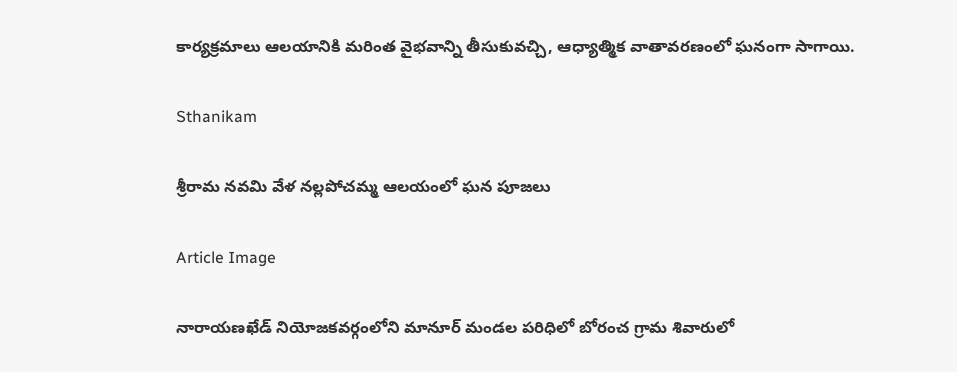కార్యక్రమాలు ఆలయానికి మరింత వైభవాన్ని తీసుకువచ్చి, ఆధ్యాత్మిక వాతావరణంలో ఘనంగా సాగాయి.

Sthanikam

శ్రీరామ నవమి వేళ నల్లపోచమ్మ ఆలయంలో ఘన పూజలు

Article Image

నారాయణఖేడ్ నియోజకవర్గంలోని మానూర్ మండల పరిధిలో బోరంచ గ్రామ శివారులో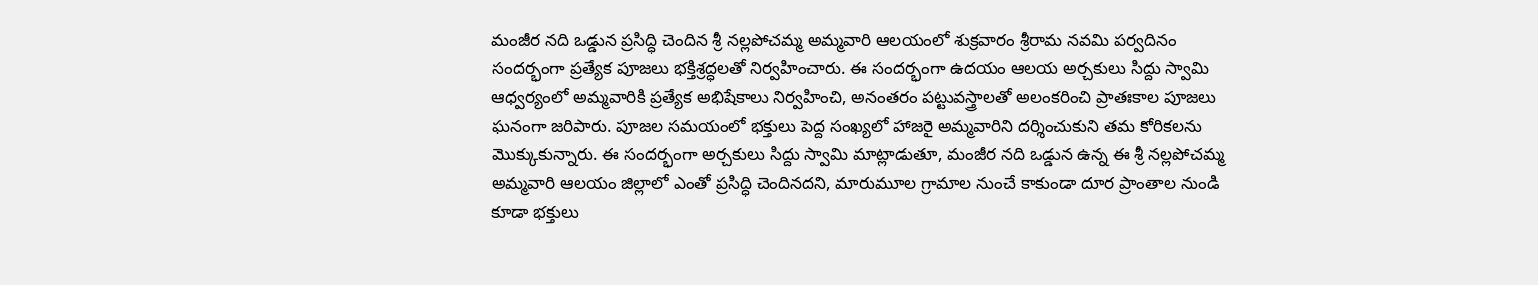మంజీర నది ఒడ్డున ప్రసిద్ధి చెందిన శ్రీ నల్లపోచమ్మ అమ్మవారి ఆలయంలో శుక్రవారం శ్రీరామ నవమి పర్వదినం సందర్భంగా ప్రత్యేక పూజలు భక్తిశ్రద్ధలతో నిర్వహించారు. ఈ సందర్భంగా ఉదయం ఆలయ అర్చకులు సిద్దు స్వామి ఆధ్వర్యంలో అమ్మవారికి ప్రత్యేక అభిషేకాలు నిర్వహించి, అనంతరం పట్టువస్త్రాలతో అలంకరించి ప్రాతఃకాల పూజలు ఘనంగా జరిపారు. పూజల సమయంలో భక్తులు పెద్ద సంఖ్యలో హాజరై అమ్మవారిని దర్శించుకుని తమ కోరికలను మొక్కుకున్నారు. ఈ సందర్భంగా అర్చకులు సిద్దు స్వామి మాట్లాడుతూ, మంజీర నది ఒడ్డున ఉన్న ఈ శ్రీ నల్లపోచమ్మ అమ్మవారి ఆలయం జిల్లాలో ఎంతో ప్రసిద్ధి చెందినదని, మారుమూల గ్రామాల నుంచే కాకుండా దూర ప్రాంతాల నుండి కూడా భక్తులు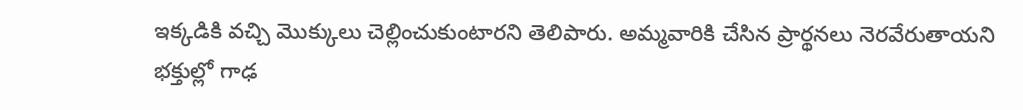ఇక్కడికి వచ్చి మొక్కులు చెల్లించుకుంటారని తెలిపారు. అమ్మవారికి చేసిన ప్రార్థనలు నెరవేరుతాయని భక్తుల్లో గాఢ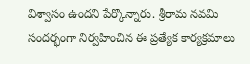విశ్వాసం ఉందని పేర్కొన్నారు. శ్రీరామ నవమి సందర్భంగా నిర్వహించిన ఈ ప్రత్యేక కార్యక్రమాలు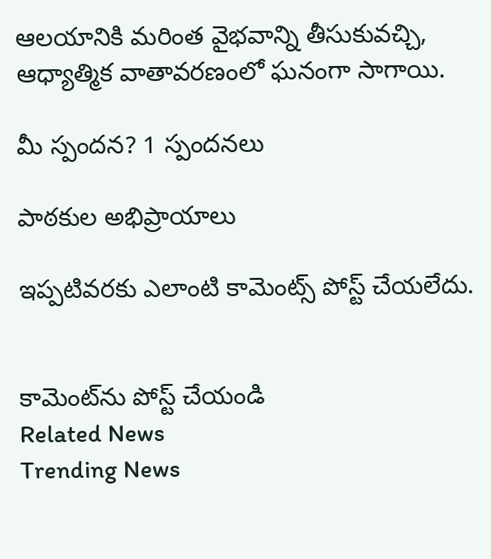ఆలయానికి మరింత వైభవాన్ని తీసుకువచ్చి, ఆధ్యాత్మిక వాతావరణంలో ఘనంగా సాగాయి.

మీ స్పందన? 1 స్పందనలు

పాఠకుల అభిప్రాయాలు

ఇప్పటివరకు ఎలాంటి కామెంట్స్ పోస్ట్ చేయలేదు.


కామెంట్‌ను పోస్ట్ చేయండి
Related News
Trending News